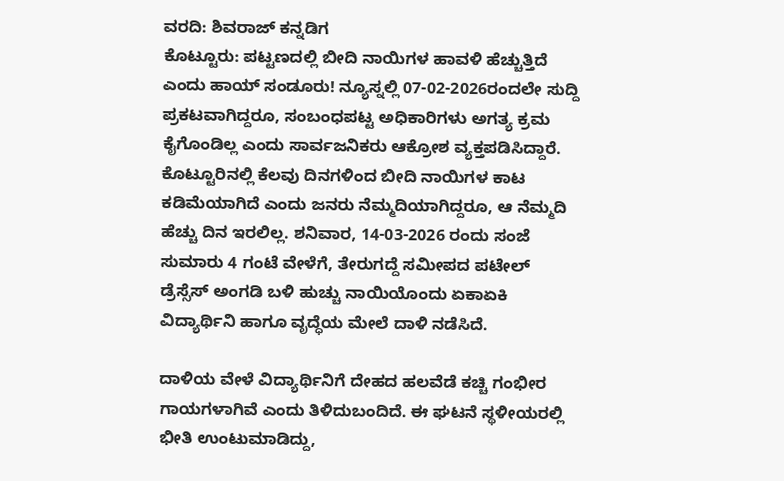ವರದಿ: ಶಿವರಾಜ್ ಕನ್ನಡಿಗ
ಕೊಟ್ಟೂರು: ಪಟ್ಟಣದಲ್ಲಿ ಬೀದಿ ನಾಯಿಗಳ ಹಾವಳಿ ಹೆಚ್ಚುತ್ತಿದೆ ಎಂದು ಹಾಯ್ ಸಂಡೂರು! ನ್ಯೂಸ್ನಲ್ಲಿ 07-02-2026ರಂದಲೇ ಸುದ್ದಿ ಪ್ರಕಟವಾಗಿದ್ದರೂ, ಸಂಬಂಧಪಟ್ಟ ಅಧಿಕಾರಿಗಳು ಅಗತ್ಯ ಕ್ರಮ ಕೈಗೊಂಡಿಲ್ಲ ಎಂದು ಸಾರ್ವಜನಿಕರು ಆಕ್ರೋಶ ವ್ಯಕ್ತಪಡಿಸಿದ್ದಾರೆ.
ಕೊಟ್ಟೂರಿನಲ್ಲಿ ಕೆಲವು ದಿನಗಳಿಂದ ಬೀದಿ ನಾಯಿಗಳ ಕಾಟ ಕಡಿಮೆಯಾಗಿದೆ ಎಂದು ಜನರು ನೆಮ್ಮದಿಯಾಗಿದ್ದರೂ, ಆ ನೆಮ್ಮದಿ ಹೆಚ್ಚು ದಿನ ಇರಲಿಲ್ಲ. ಶನಿವಾರ, 14-03-2026 ರಂದು ಸಂಜೆ ಸುಮಾರು 4 ಗಂಟೆ ವೇಳೆಗೆ, ತೇರುಗದ್ದೆ ಸಮೀಪದ ಪಟೇಲ್ ಡ್ರೆಸ್ಸೆಸ್ ಅಂಗಡಿ ಬಳಿ ಹುಚ್ಚು ನಾಯಿಯೊಂದು ಏಕಾಏಕಿ ವಿದ್ಯಾರ್ಥಿನಿ ಹಾಗೂ ವೃದ್ಧೆಯ ಮೇಲೆ ದಾಳಿ ನಡೆಸಿದೆ.

ದಾಳಿಯ ವೇಳೆ ವಿದ್ಯಾರ್ಥಿನಿಗೆ ದೇಹದ ಹಲವೆಡೆ ಕಚ್ಚಿ ಗಂಭೀರ ಗಾಯಗಳಾಗಿವೆ ಎಂದು ತಿಳಿದುಬಂದಿದೆ. ಈ ಘಟನೆ ಸ್ಥಳೀಯರಲ್ಲಿ ಭೀತಿ ಉಂಟುಮಾಡಿದ್ದು,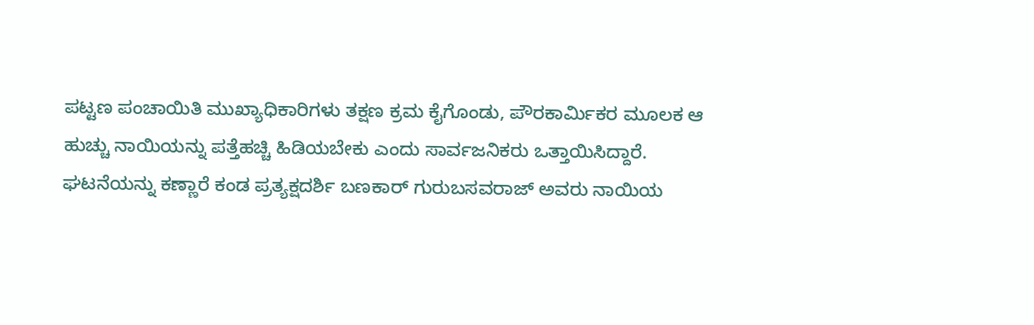ಪಟ್ಟಣ ಪಂಚಾಯಿತಿ ಮುಖ್ಯಾಧಿಕಾರಿಗಳು ತಕ್ಷಣ ಕ್ರಮ ಕೈಗೊಂಡು, ಪೌರಕಾರ್ಮಿಕರ ಮೂಲಕ ಆ ಹುಚ್ಚು ನಾಯಿಯನ್ನು ಪತ್ತೆಹಚ್ಚಿ ಹಿಡಿಯಬೇಕು ಎಂದು ಸಾರ್ವಜನಿಕರು ಒತ್ತಾಯಿಸಿದ್ದಾರೆ.
ಘಟನೆಯನ್ನು ಕಣ್ಣಾರೆ ಕಂಡ ಪ್ರತ್ಯಕ್ಷದರ್ಶಿ ಬಣಕಾರ್ ಗುರುಬಸವರಾಜ್ ಅವರು ನಾಯಿಯ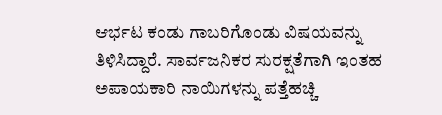ಆರ್ಭಟ ಕಂಡು ಗಾಬರಿಗೊಂಡು ವಿಷಯವನ್ನು ತಿಳಿಸಿದ್ದಾರೆ. ಸಾರ್ವಜನಿಕರ ಸುರಕ್ಷತೆಗಾಗಿ ಇಂತಹ ಅಪಾಯಕಾರಿ ನಾಯಿಗಳನ್ನು ಪತ್ತೆಹಚ್ಚಿ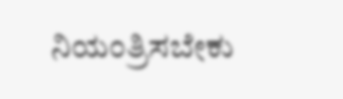ನಿಯಂತ್ರಿಸಬೇಕು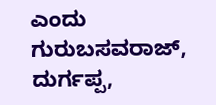ಎಂದು ಗುರುಬಸವರಾಜ್, ದುರ್ಗಪ್ಪ,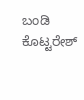ಬಂಡಿ ಕೊಟ್ಟರೇಶ್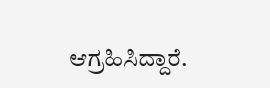ಆಗ್ರಹಿಸಿದ್ದಾರೆ.